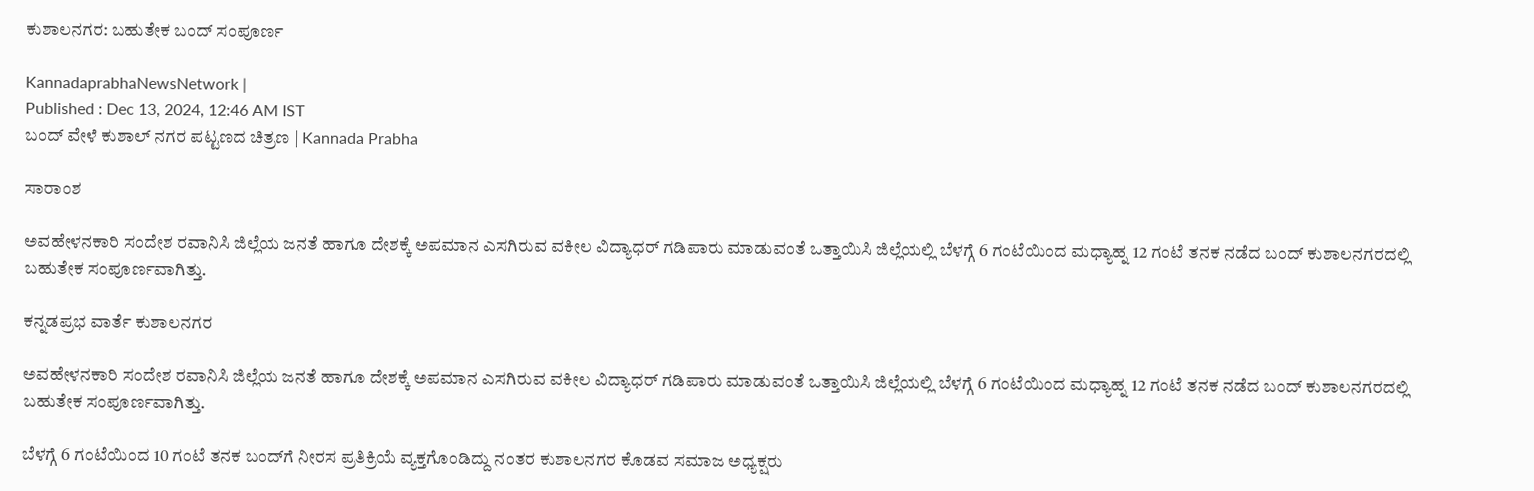ಕುಶಾಲನಗರ: ಬಹುತೇಕ ಬಂದ್‌ ಸಂಪೂರ್ಣ

KannadaprabhaNewsNetwork |
Published : Dec 13, 2024, 12:46 AM IST
ಬಂದ್ ವೇಳೆ ಕುಶಾಲ್ ನಗರ ಪಟ್ಟಣದ ಚಿತ್ರಣ | Kannada Prabha

ಸಾರಾಂಶ

ಅವಹೇಳನಕಾರಿ ಸಂದೇಶ ರವಾನಿಸಿ ಜಿಲ್ಲೆಯ ಜನತೆ ಹಾಗೂ ದೇಶಕ್ಕೆ ಅಪಮಾನ ಎಸಗಿರುವ ವಕೀಲ ವಿದ್ಯಾಧರ್ ಗಡಿಪಾರು ಮಾಡುವಂತೆ ಒತ್ತಾಯಿಸಿ ಜಿಲ್ಲೆಯಲ್ಲಿ ಬೆಳಗ್ಗೆ 6 ಗಂಟೆಯಿಂದ ಮಧ್ಯಾಹ್ನ 12 ಗಂಟೆ ತನಕ ನಡೆದ ಬಂದ್ ಕುಶಾಲನಗರದಲ್ಲಿ ಬಹುತೇಕ ಸಂಪೂರ್ಣವಾಗಿತ್ತು.

ಕನ್ನಡಪ್ರಭ ವಾರ್ತೆ ಕುಶಾಲನಗರ

ಅವಹೇಳನಕಾರಿ ಸಂದೇಶ ರವಾನಿಸಿ ಜಿಲ್ಲೆಯ ಜನತೆ ಹಾಗೂ ದೇಶಕ್ಕೆ ಅಪಮಾನ ಎಸಗಿರುವ ವಕೀಲ ವಿದ್ಯಾಧರ್ ಗಡಿಪಾರು ಮಾಡುವಂತೆ ಒತ್ತಾಯಿಸಿ ಜಿಲ್ಲೆಯಲ್ಲಿ ಬೆಳಗ್ಗೆ 6 ಗಂಟೆಯಿಂದ ಮಧ್ಯಾಹ್ನ 12 ಗಂಟೆ ತನಕ ನಡೆದ ಬಂದ್ ಕುಶಾಲನಗರದಲ್ಲಿ ಬಹುತೇಕ ಸಂಪೂರ್ಣವಾಗಿತ್ತು.

ಬೆಳಗ್ಗೆ 6 ಗಂಟೆಯಿಂದ 10 ಗಂಟೆ ತನಕ ಬಂದ್‌ಗೆ ನೀರಸ ಪ್ರತಿಕ್ರಿಯೆ ವ್ಯಕ್ತಗೊಂಡಿದ್ದು ನಂತರ ಕುಶಾಲನಗರ ಕೊಡವ ಸಮಾಜ ಅಧ್ಯಕ್ಷರು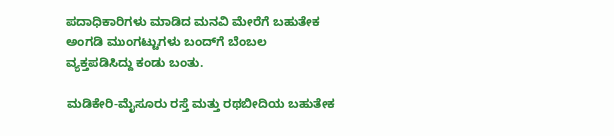ಪದಾಧಿಕಾರಿಗಳು ಮಾಡಿದ ಮನವಿ ಮೇರೆಗೆ ಬಹುತೇಕ ಅಂಗಡಿ ಮುಂಗಟ್ಟುಗಳು ಬಂದ್‌ಗೆ ಬೆಂಬಲ ವ್ಯಕ್ತಪಡಿಸಿದ್ದು ಕಂಡು ಬಂತು.

ಮಡಿಕೇರಿ-ಮೈಸೂರು ರಸ್ತೆ ಮತ್ತು ರಥಬೀದಿಯ ಬಹುತೇಕ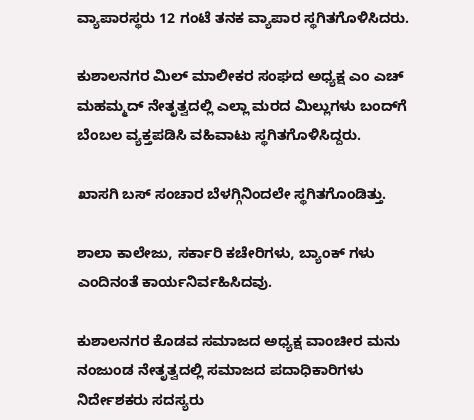ವ್ಯಾಪಾರಸ್ಥರು 12 ಗಂಟೆ ತನಕ ವ್ಯಾಪಾರ ಸ್ಥಗಿತಗೊಳಿಸಿದರು.

ಕುಶಾಲನಗರ ಮಿಲ್ ಮಾಲೀಕರ ಸಂಘದ ಅಧ್ಯಕ್ಷ ಎಂ ಎಚ್ ಮಹಮ್ಮದ್ ನೇತೃತ್ವದಲ್ಲಿ ಎಲ್ಲಾ ಮರದ ಮಿಲ್ಲುಗಳು ಬಂದ್‌ಗೆ ಬೆಂಬಲ ವ್ಯಕ್ತಪಡಿಸಿ ವಹಿವಾಟು ಸ್ಥಗಿತಗೊಳಿಸಿದ್ದರು.

ಖಾಸಗಿ ಬಸ್‌ ಸಂಚಾರ ಬೆಳಗ್ಗಿನಿಂದಲೇ ಸ್ಥಗಿತಗೊಂಡಿತ್ತು.

ಶಾಲಾ ಕಾಲೇಜು, ಸರ್ಕಾರಿ ಕಚೇರಿಗಳು, ಬ್ಯಾಂಕ್ ಗಳು ಎಂದಿನಂತೆ ಕಾರ್ಯನಿರ್ವಹಿಸಿದವು.

ಕುಶಾಲನಗರ ಕೊಡವ ಸಮಾಜದ ಅಧ್ಯಕ್ಷ ವಾಂಚೀರ ಮನು ನಂಜುಂಡ ನೇತೃತ್ವದಲ್ಲಿ ಸಮಾಜದ ಪದಾಧಿಕಾರಿಗಳು ನಿರ್ದೇಶಕರು ಸದಸ್ಯರು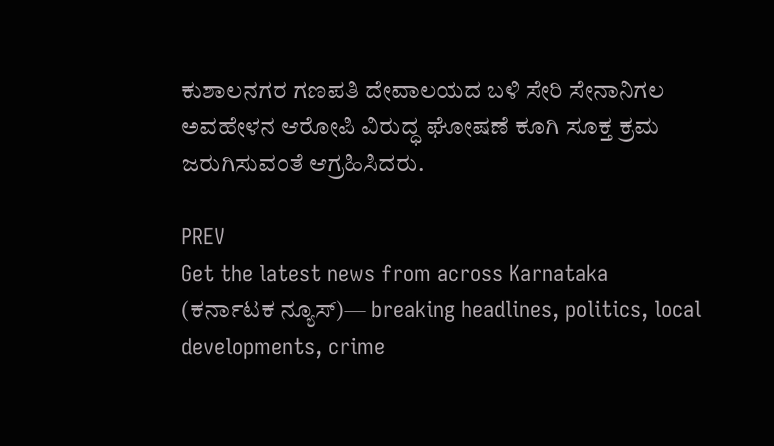ಕುಶಾಲನಗರ ಗಣಪತಿ ದೇವಾಲಯದ ಬಳಿ ಸೇರಿ ಸೇನಾನಿಗಲ ಅವಹೇಳನ ಆರೋಪಿ ವಿರುದ್ಧ ಘೋಷಣೆ ಕೂಗಿ ಸೂಕ್ತ ಕ್ರಮ ಜರುಗಿಸುವಂತೆ ಆಗ್ರಹಿಸಿದರು.

PREV
Get the latest news from across Karnataka (ಕರ್ನಾಟಕ ನ್ಯೂಸ್)— breaking headlines, politics, local developments, crime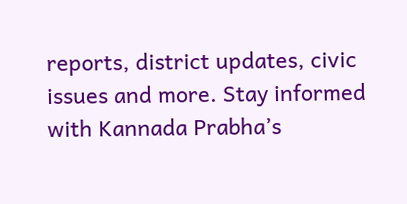reports, district updates, civic issues and more. Stay informed with Kannada Prabha’s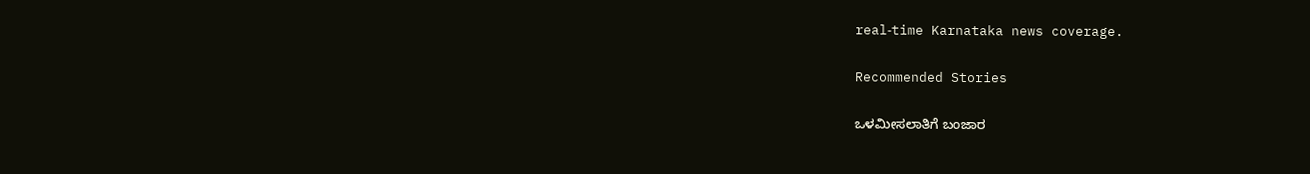real‑time Karnataka news coverage.

Recommended Stories

ಒಳಮೀಸಲಾತಿಗೆ ಬಂಜಾರ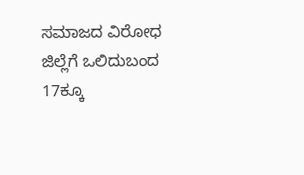ಸಮಾಜದ ವಿರೋಧ
ಜಿಲ್ಲೆಗೆ ಒಲಿದುಬಂದ 17ಕ್ಕೂ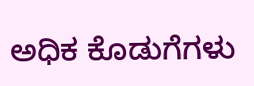ಅಧಿಕ ಕೊಡುಗೆಗಳು